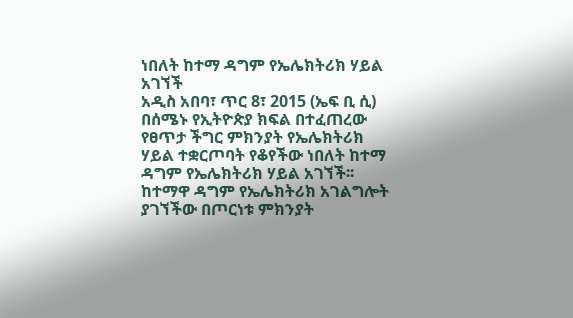ነበለት ከተማ ዳግም የኤሌክትሪክ ሃይል አገኘች
አዲስ አበባ፣ ጥር 8፣ 2015 (ኤፍ ቢ ሲ) በሰሜኑ የኢትዮጵያ ክፍል በተፈጠረው የፀጥታ ችግር ምክንያት የኤሌክትሪክ ሃይል ተቋርጦባት የቆየችው ነበለት ከተማ ዳግም የኤሌክትሪክ ሃይል አገኘች፡፡
ከተማዋ ዳግም የኤሌክትሪክ አገልግሎት ያገኘችው በጦርነቱ ምክንያት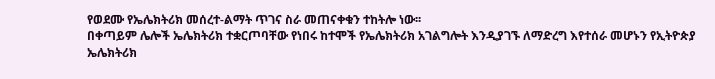የወደሙ የኤሌክትሪክ መሰረተ-ልማት ጥገና ስራ መጠናቀቁን ተከትሎ ነው፡፡
በቀጣይም ሌሎች ኤሌክትሪክ ተቋርጦባቸው የነበሩ ከተሞች የኤሌክትሪክ አገልግሎት እንዲያገኙ ለማድረግ እየተሰራ መሆኑን የኢትዮጵያ ኤሌክትሪክ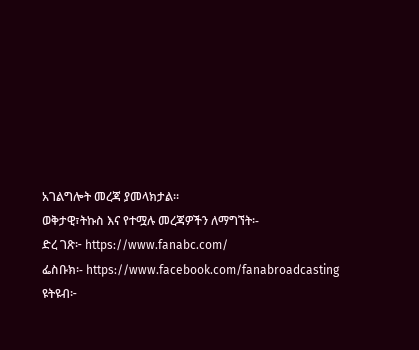አገልግሎት መረጃ ያመላክታል፡፡
ወቅታዊ፣ትኩስ እና የተሟሉ መረጃዎችን ለማግኘት፡-
ድረ ገጽ፦ https://www.fanabc.com/
ፌስቡክ፡- https://www.facebook.com/fanabroadcasting
ዩትዩብ፦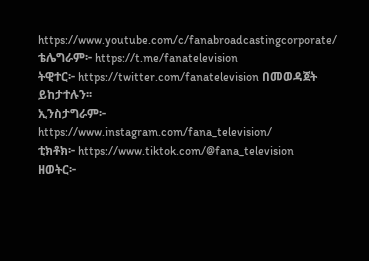https://www.youtube.com/c/fanabroadcastingcorporate/
ቴሌግራም፦ https://t.me/fanatelevision
ትዊተር፦ https://twitter.com/fanatelevision በመወዳጀት ይከታተሉን፡፡
ኢንስታግራም፦ https://www.instagram.com/fana_television/
ቲክቶክ፦ https://www.tiktok.com/@fana_television
ዘወትር፦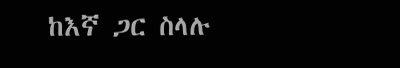ከእኛ ጋር ስላሉ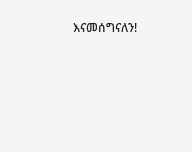እናመሰግናለን!